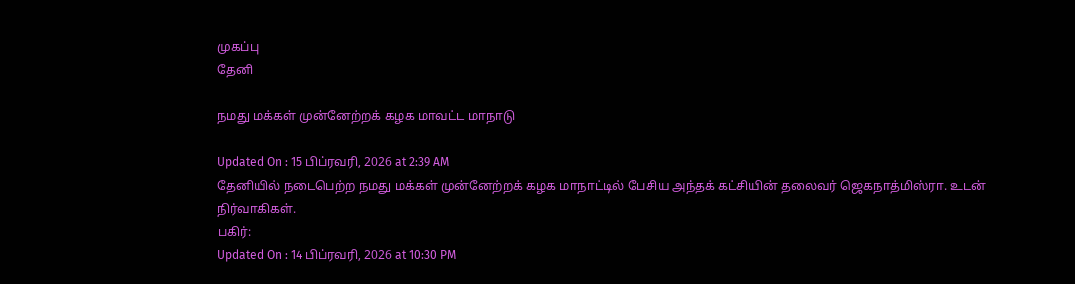முகப்பு
தேனி

நமது மக்கள் முன்னேற்றக் கழக மாவட்ட மாநாடு

Updated On : 15 பிப்ரவரி, 2026 at 2:39 AM
தேனியில் நடைபெற்ற நமது மக்கள் முன்னேற்றக் கழக மாநாட்டில் பேசிய அந்தக் கட்சியின் தலைவர் ஜெகநாத்மிஸ்ரா. உடன் நிர்வாகிகள்.
பகிர்:
Updated On : 14 பிப்ரவரி, 2026 at 10:30 PM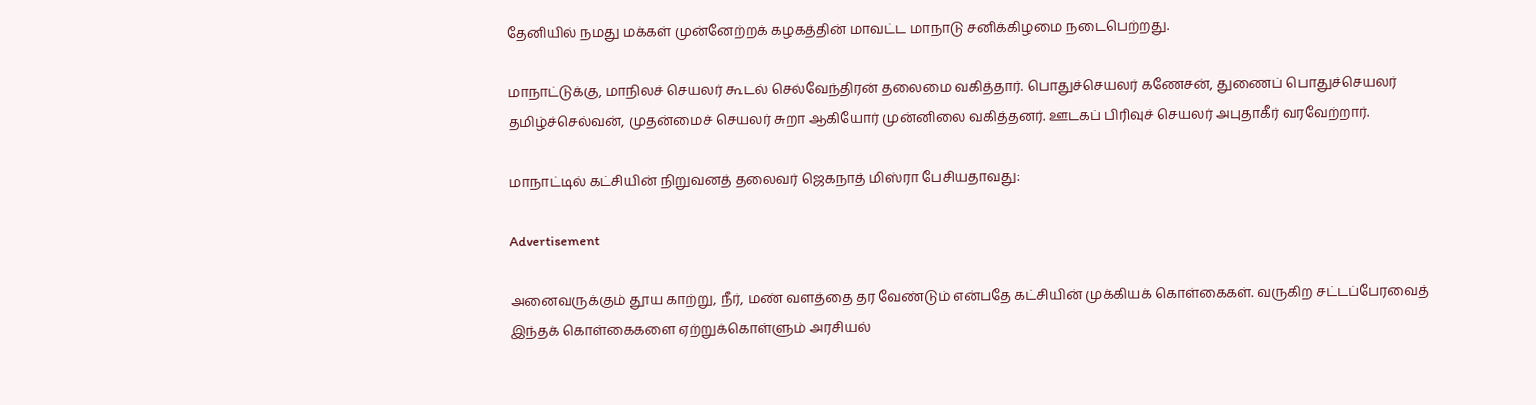தேனியில் நமது மக்கள் முன்னேற்றக் கழகத்தின் மாவட்ட மாநாடு சனிக்கிழமை நடைபெற்றது.

மாநாட்டுக்கு, மாநிலச் செயலர் கூடல் செல்வேந்திரன் தலைமை வகித்தார். பொதுச்செயலர் கணேசன், துணைப் பொதுச்செயலர் தமிழ்ச்செல்வன், முதன்மைச் செயலர் சுறா ஆகியோர் முன்னிலை வகித்தனர். ஊடகப் பிரிவுச் செயலர் அபுதாகீர் வரவேற்றார்.

மாநாட்டில் கட்சியின் நிறுவனத் தலைவர் ஜெகநாத் மிஸ்ரா பேசியதாவது:

Advertisement

அனைவருக்கும் தூய காற்று, நீர், மண் வளத்தை தர வேண்டும் என்பதே கட்சியின் முக்கியக் கொள்கைகள். வருகிற சட்டப்பேரவைத் இந்தக் கொள்கைகளை ஏற்றுக்கொள்ளும் அரசியல்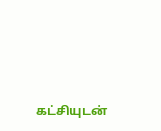கட்சியுடன்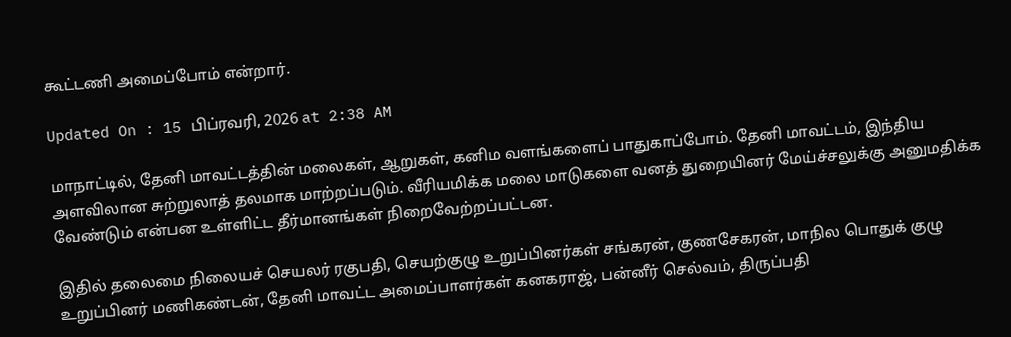கூட்டணி அமைப்போம் என்றார்.

Updated On : 15 பிப்ரவரி, 2026 at 2:38 AM

மாநாட்டில், தேனி மாவட்டத்தின் மலைகள், ஆறுகள், கனிம வளங்களைப் பாதுகாப்போம். தேனி மாவட்டம், இந்திய அளவிலான சுற்றுலாத் தலமாக மாற்றப்படும். வீரியமிக்க மலை மாடுகளை வனத் துறையினர் மேய்ச்சலுக்கு அனுமதிக்க வேண்டும் என்பன உள்ளிட்ட தீர்மானங்கள் நிறைவேற்றப்பட்டன.

இதில் தலைமை நிலையச் செயலர் ரகுபதி, செயற்குழு உறுப்பினர்கள் சங்கரன், குணசேகரன், மாநில பொதுக் குழு உறுப்பினர் மணிகண்டன், தேனி மாவட்ட அமைப்பாளர்கள் கனகராஜ், பன்னீர் செல்வம், திருப்பதி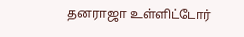தனராஜா உள்ளிட்டோர்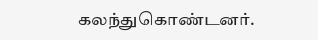கலந்துகொண்டனர்.